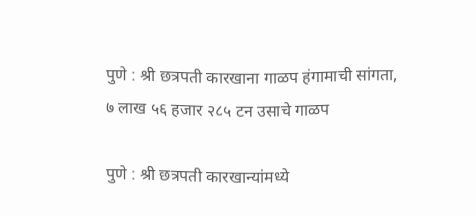पुणे : श्री छत्रपती कारखाना गाळप हंगामाची सांगता, ७ लाख ५६ हजार २८५ टन उसाचे गाळप

पुणे : श्री छत्रपती कारखान्यांमध्ये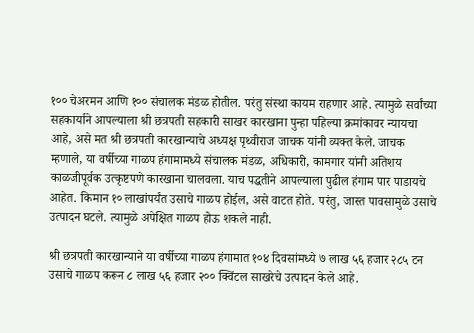१०० चेअरमन आणि १०० संचालक मंडळ होतील. परंतु संस्था कायम राहणार आहे. त्यामुळे सर्वांच्या सहकार्याने आपल्याला श्री छत्रपती सहकारी साखर कारखाना पुन्हा पहिल्या क्रमांकावर न्यायचा आहे, असे मत श्री छत्रपती कारखान्याचे अध्यक्ष पृथ्वीराज जाचक यांनी व्यक्त केले. जाचक म्हणाले, या वर्षीच्या गाळप हंगामामध्ये संचालक मंडळ, अधिकारी, कामगार यांनी अतिशय काळजीपूर्वक उत्कृष्टपणे कारखाना चालवला. याच पद्धतीने आपल्याला पुढील हंगाम पार पाडायचे आहेत. किमान १० लाखांपर्यंत उसाचे गाळप होईल, असे वाटत होते. परंतु, जास्त पावसामुळे उसाचे उत्पादन घटले. त्यामुळे अपेक्षित गाळप होऊ शकले नाही.

श्री छत्रपती कारखान्याने या वर्षीच्या गाळप हंगामात १०४ दिवसांमध्ये ७ लाख ५६ हजार २८५ टन उसाचे गाळप करून ८ लाख ५६ हजार २०० क्विंटल साखरेचे उत्पादन केले आहे.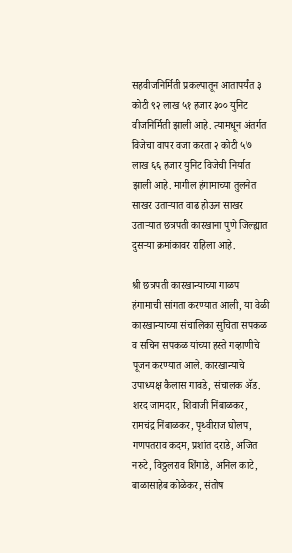सहवीजनिर्मिती प्रकल्पातून आतापर्यंत ३ कोटी ९२ लाख ५१ हजार ३०० युनिट वीजनिर्मिती झाली आहे. त्यामधून अंतर्गत विजेचा वापर वजा करता २ कोटी ५७ लाख ६६ हजार युनिट विजेची निर्यात झाली आहे. मागील हंगामाच्या तुलनेत साखर उताऱ्यात वाढ होऊन साखर उताऱ्यात छत्रपती कारखाना पुणे जिल्ह्यात दुसऱ्या क्रमांकावर राहिला आहे.

श्री छत्रपती कारखान्याच्या गाळप हंगामाची सांगता करण्यात आली, या वेळी कारखान्याच्या संचालिका सुचिता सपकळ व सचिन सपकळ यांच्या हस्ते गव्हाणीचे पूजन करण्यात आले. कारखान्याचे उपाध्यक्ष कैलास गावडे, संचालक ॲड. शरद जामदार, शिवाजी निंबाळकर, रामचंद्र निंबाळकर, पृथ्वीराज घोलप, गणपतराव कदम, प्रशांत दराडे, अजित नरुटे, विठ्ठलराव शिंगाडे, अनिल काटे, बाळासाहेब कोळेकर, संतोष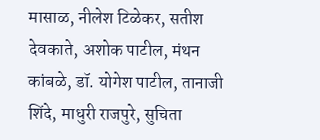मासाळ, नीलेश टिळेकर, सतीश देवकाते, अशोक पाटील, मंथन कांबळे, डॉ. योगेश पाटील, तानाजी शिंदे, माधुरी राजपुरे, सुचिता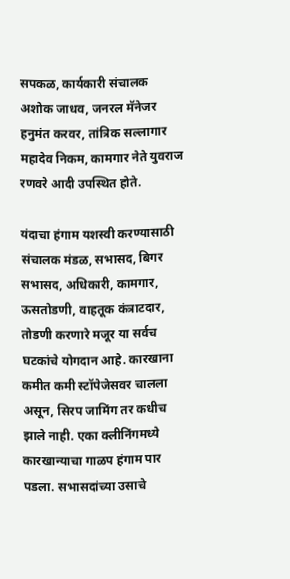सपकळ, कार्यकारी संचालक अशोक जाधव, जनरल मॅनेजर हनुमंत करवर, तांत्रिक सल्लागार महादेव निकम, कामगार नेते युवराज रणवरे आदी उपस्थित होते.

यंदाचा हंगाम यशस्वी करण्यासाठी संचालक मंडळ, सभासद, बिगर सभासद, अधिकारी, कामगार, ऊसतोडणी, वाहतूक कंत्राटदार, तोडणी करणारे मजूर या सर्वच घटकांचे योगदान आहे. कारखाना कमीत कमी स्टॉपेजेसवर चालला असून, सिरप जामिंग तर कधीच झाले नाही. एका क्लीनिंगमध्ये कारखान्याचा गाळप हंगाम पार पडला. सभासदांच्या उसाचे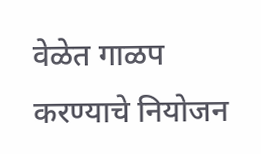वेळेत गाळप करण्याचे नियोजन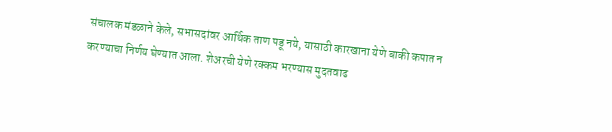संचालक मंडळाने केले, सभासदांवर आर्थिक ताण पडू नये, यासाठी कारखाना येणे बाकी कपात न करण्याचा निर्णय घेण्यात आला. शेअरची येणे रक्कम भरण्यास मुदतवाढ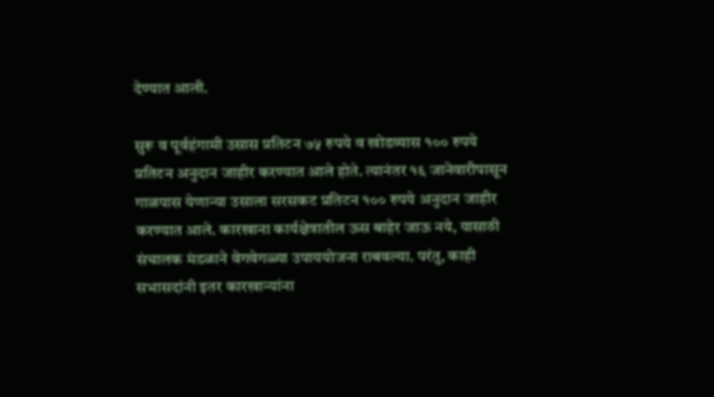देण्यात आली.

सुरू व पूर्वहंगामी उसास प्रतिटन ७५ रुपये व खोडव्यास १०० रुपये प्रतिटन अनुदान जाहीर करण्यात आले होते. त्यानंतर १६ जानेवारीपासून गाळपास येणान्या उसाला सरसकट प्रतिटन १०० रुपये अनुदान जाहीर करण्यात आले. कारखाना कार्यक्षेत्रातील ऊस बाहेर जाऊ नये, यासाठी संचालक मंडळाने वेगवेगळ्या उपाययोजना राबवल्या. परंतु, काही सभासदांनी इतर कारखान्यांना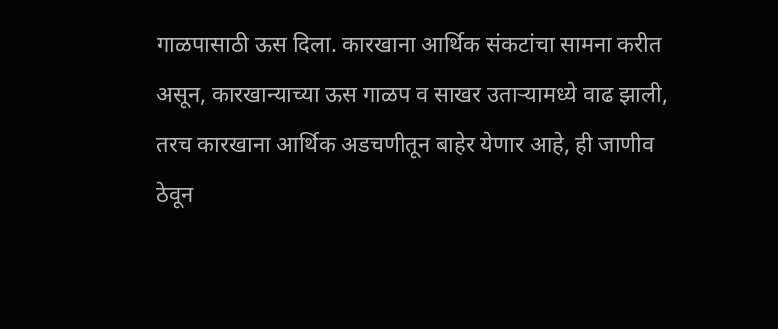गाळपासाठी ऊस दिला. कारखाना आर्थिक संकटांचा सामना करीत असून, कारखान्याच्या ऊस गाळप व साखर उताऱ्यामध्ये वाढ झाली, तरच कारखाना आर्थिक अडचणीतून बाहेर येणार आहे, ही जाणीव ठेवून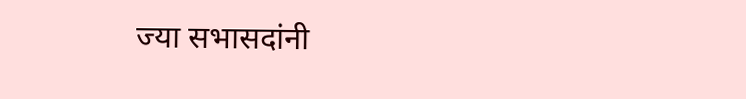ज्या सभासदांनी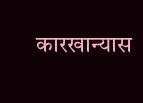कारखान्यास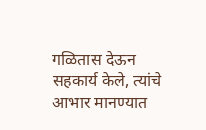गळितास देऊन सहकार्य केले, त्यांचे आभार मानण्यात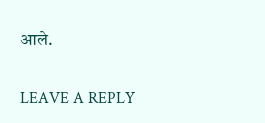आले.

LEAVE A REPLY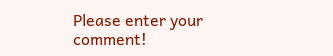Please enter your comment!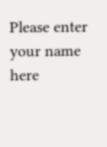Please enter your name here